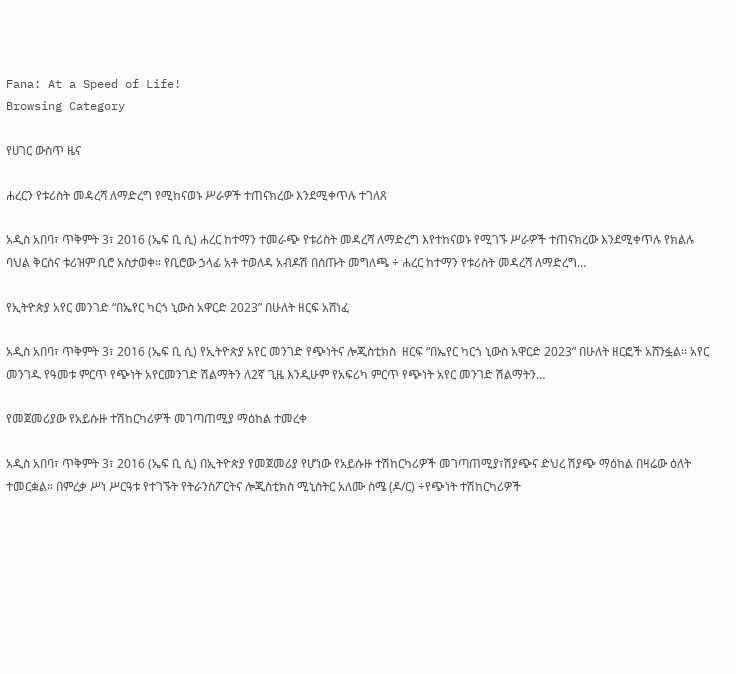Fana: At a Speed of Life!
Browsing Category

የሀገር ውስጥ ዜና

ሐረርን የቱሪስት መዳረሻ ለማድረግ የሚከናወኑ ሥራዎች ተጠናክረው እንደሚቀጥሉ ተገለጸ

አዲስ አበባ፣ ጥቅምት 3፣ 2016 (ኤፍ ቢ ሲ) ሐረር ከተማን ተመራጭ የቱሪስት መዳረሻ ለማድረግ እየተከናወኑ የሚገኙ ሥራዎች ተጠናክረው እንደሚቀጥሉ የክልሉ ባህል ቅርስና ቱሪዝም ቢሮ አስታወቀ። የቢሮው ኃላፊ አቶ ተወለዳ አብዶሽ በሰጡት መግለጫ ÷ ሐረር ከተማን የቱሪስት መዳረሻ ለማድረግ…

የኢትዮጵያ አየር መንገድ “በኤየር ካርጎ ኒውስ አዋርድ 2023” በሁለት ዘርፍ አሸነፈ

አዲስ አበባ፣ ጥቅምት 3፣ 2016 (ኤፍ ቢ ሲ) የኢትዮጵያ አየር መንገድ የጭነትና ሎጂስቲክስ  ዘርፍ “በኤየር ካርጎ ኒውስ አዋርድ 2023” በሁለት ዘርፎች አሸንፏል፡፡ አየር መንገዱ የዓመቱ ምርጥ የጭነት አየርመንገድ ሽልማትን ለ2ኛ ጊዜ እንዲሁም የአፍሪካ ምርጥ የጭነት አየር መንገድ ሽልማትን…

የመጀመሪያው የአይሱዙ ተሽከርካሪዎች መገጣጠሚያ ማዕከል ተመረቀ

አዲስ አበባ፣ ጥቅምት 3፣ 2016 (ኤፍ ቢ ሲ) በኢትዮጵያ የመጀመሪያ የሆነው የአይሱዙ ተሽከርካሪዎች መገጣጠሚያ፣ሽያጭና ድህረ ሽያጭ ማዕከል በዛሬው ዕለት ተመርቋል። በምረቃ ሥነ ሥርዓቱ የተገኙት የትራንስፖርትና ሎጂስቲክስ ሚኒስትር አለሙ ስሜ (ዶ/ር) ÷የጭነት ተሽከርካሪዎች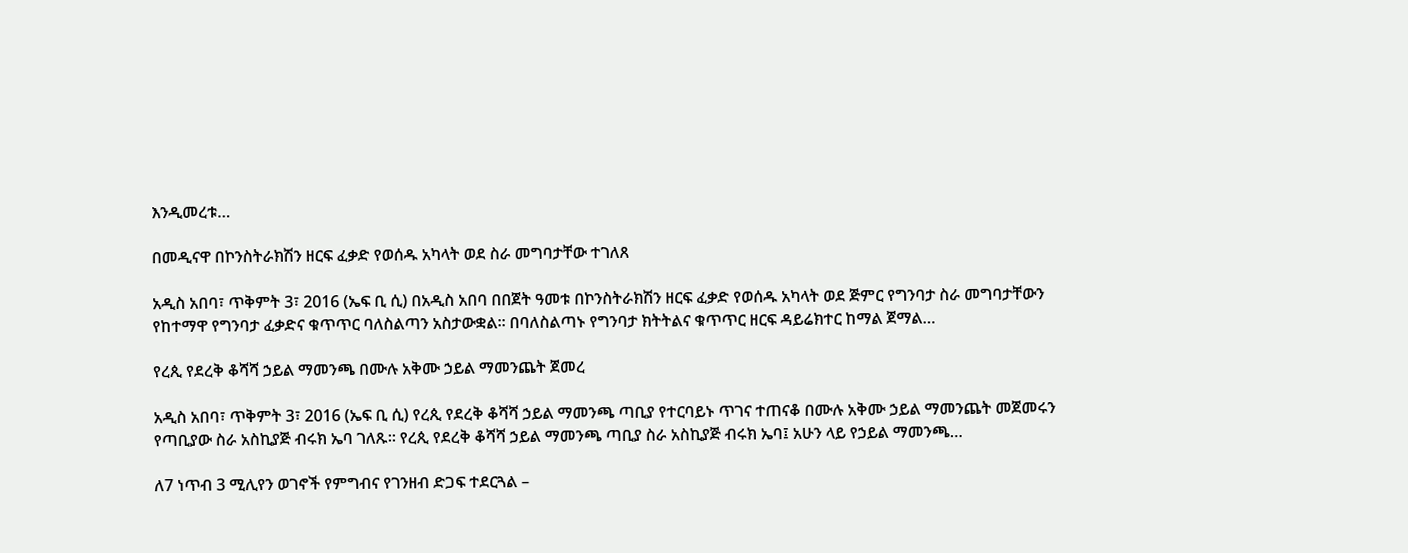እንዲመረቱ…

በመዲናዋ በኮንስትራክሽን ዘርፍ ፈቃድ የወሰዱ አካላት ወደ ስራ መግባታቸው ተገለጸ

አዲስ አበባ፣ ጥቅምት 3፣ 2016 (ኤፍ ቢ ሲ) በአዲስ አበባ በበጀት ዓመቱ በኮንስትራክሽን ዘርፍ ፈቃድ የወሰዱ አካላት ወደ ጅምር የግንባታ ስራ መግባታቸውን የከተማዋ የግንባታ ፈቃድና ቁጥጥር ባለስልጣን አስታውቋል፡፡ በባለስልጣኑ የግንባታ ክትትልና ቁጥጥር ዘርፍ ዳይሬክተር ከማል ጀማል…

የረጲ የደረቅ ቆሻሻ ኃይል ማመንጫ በሙሉ አቅሙ ኃይል ማመንጨት ጀመረ

አዲስ አበባ፣ ጥቅምት 3፣ 2016 (ኤፍ ቢ ሲ) የረጲ የደረቅ ቆሻሻ ኃይል ማመንጫ ጣቢያ የተርባይኑ ጥገና ተጠናቆ በሙሉ አቅሙ ኃይል ማመንጨት መጀመሩን የጣቢያው ስራ አስኪያጅ ብሩክ ኤባ ገለጹ። የረጲ የደረቅ ቆሻሻ ኃይል ማመንጫ ጣቢያ ስራ አስኪያጅ ብሩክ ኤባ፤ አሁን ላይ የኃይል ማመንጫ…

ለ7 ነጥብ 3 ሚሊየን ወገኖች የምግብና የገንዘብ ድጋፍ ተደርጓል –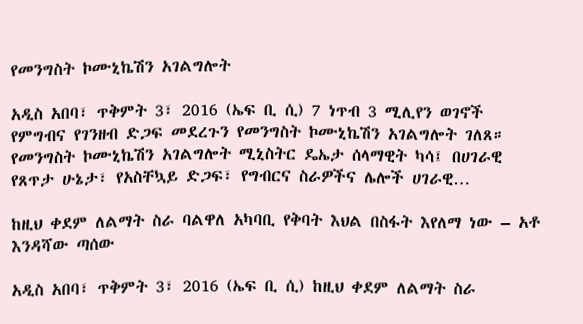የመንግስት ኮሙኒኬሽን አገልግሎት

አዲስ አበባ፣ ጥቅምት 3፣ 2016 (ኤፍ ቢ ሲ) 7 ነጥብ 3 ሚሊየን ወገኖች የምግብና የገንዘብ ድጋፍ መደረጉን የመንግስት ኮሙኒኬሽን አገልግሎት ገለጸ። የመንግስት ኮሙኒኬሽን አገልግሎት ሚኒስትር ዴኤታ ሰላማዊት ካሳ፤ በሀገራዊ የጸጥታ ሁኔታ፣ የአስቸኳይ ድጋፍ፣ የግብርና ስራዎችና ሌሎች ሀገራዊ…

ከዚህ ቀደም ለልማት ስራ ባልዋለ አካባቢ የቅባት እህል በስፋት እየለማ ነው – አቶ እንዳሻው ጣሰው

አዲስ አበባ፣ ጥቅምት 3፣ 2016 (ኤፍ ቢ ሲ) ከዚህ ቀደም ለልማት ስራ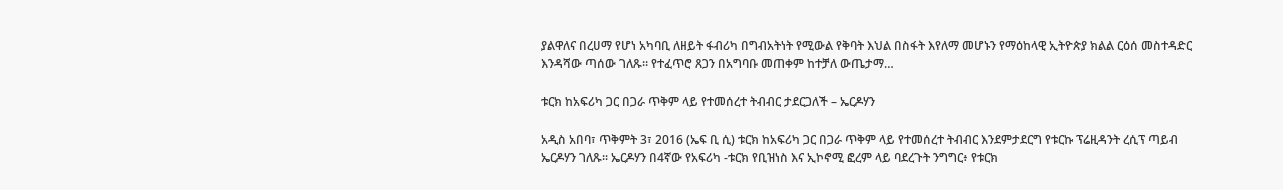ያልዋለና በረሀማ የሆነ አካባቢ ለዘይት ፋብሪካ በግብአትነት የሚውል የቅባት እህል በስፋት እየለማ መሆኑን የማዕከላዊ ኢትዮጵያ ክልል ርዕሰ መስተዳድር እንዳሻው ጣሰው ገለጹ። የተፈጥሮ ጸጋን በአግባቡ መጠቀም ከተቻለ ውጤታማ…

ቱርክ ከአፍሪካ ጋር በጋራ ጥቅም ላይ የተመሰረተ ትብብር ታደርጋለች – ኤርዶሃን

አዲስ አበባ፣ ጥቅምት 3፣ 2016 (ኤፍ ቢ ሲ) ቱርክ ከአፍሪካ ጋር በጋራ ጥቅም ላይ የተመሰረተ ትብብር እንደምታደርግ የቱርኩ ፕሬዚዳንት ረሲፕ ጣይብ ኤርዶሃን ገለጹ፡፡ ኤርዶሃን በ4ኛው የአፍሪካ -ቱርክ የቢዝነስ እና ኢኮኖሚ ፎረም ላይ ባደረጉት ንግግር፥ የቱርክ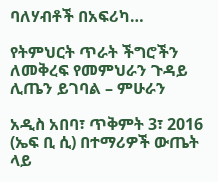ባለሃብቶች በአፍሪካ…

የትምህርት ጥራት ችግሮችን ለመቅረፍ የመምህራን ጉዳይ ሊጤን ይገባል – ምሁራን

አዲስ አበባ፣ ጥቅምት 3፣ 2016 (ኤፍ ቢ ሲ) በተማሪዎች ውጤት ላይ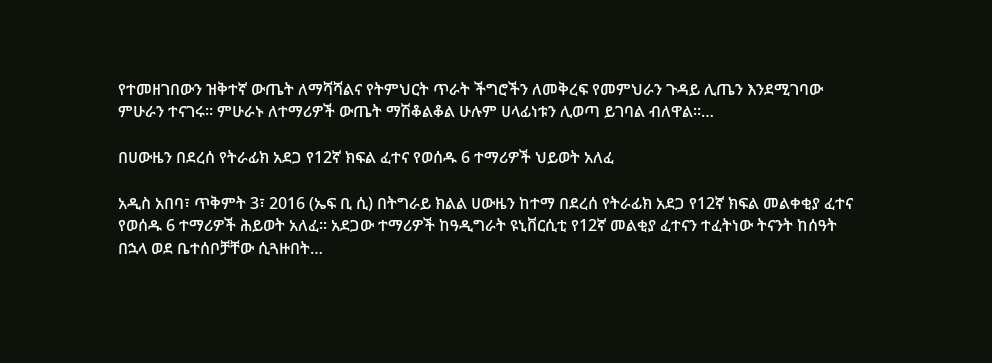የተመዘገበውን ዝቅተኛ ውጤት ለማሻሻልና የትምህርት ጥራት ችግሮችን ለመቅረፍ የመምህራን ጉዳይ ሊጤን እንደሚገባው ምሁራን ተናገሩ። ምሁራኑ ለተማሪዎች ውጤት ማሽቆልቆል ሁሉም ሀላፊነቱን ሊወጣ ይገባል ብለዋል።…

በሀውዜን በደረሰ የትራፊክ አደጋ የ12ኛ ክፍል ፈተና የወሰዱ 6 ተማሪዎች ህይወት አለፈ

አዲስ አበባ፣ ጥቅምት 3፣ 2016 (ኤፍ ቢ ሲ) በትግራይ ክልል ሀውዜን ከተማ በደረሰ የትራፊክ አደጋ የ12ኛ ክፍል መልቀቂያ ፈተና የወሰዱ 6 ተማሪዎች ሕይወት አለፈ። አደጋው ተማሪዎች ከዓዲግራት ዩኒቨርሲቲ የ12ኛ መልቂያ ፈተናን ተፈትነው ትናንት ከሰዓት በኋላ ወደ ቤተሰቦቻቸው ሲጓዙበት…